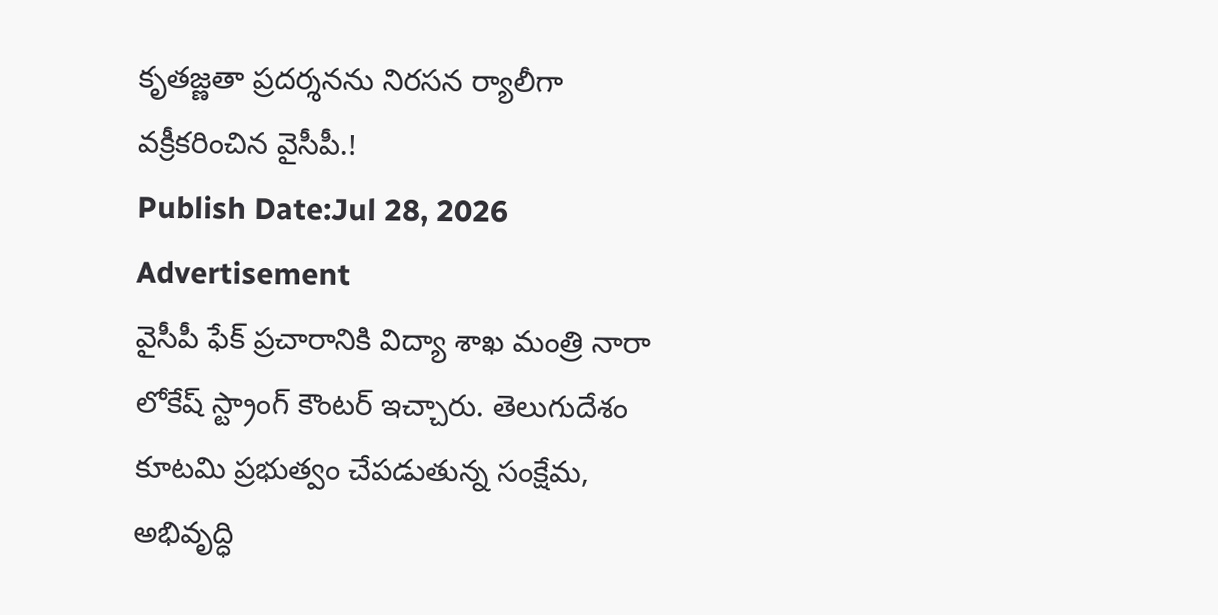కృతజ్ణతా ప్రదర్శనను నిరసన ర్యాలీగా వక్రీకరించిన వైసీపీ.!
Publish Date:Jul 28, 2026
Advertisement
వైసీపీ ఫేక్ ప్రచారానికి విద్యా శాఖ మంత్రి నారా లోకేష్ స్ట్రాంగ్ కౌంటర్ ఇచ్చారు. తెలుగుదేశం కూటమి ప్రభుత్వం చేపడుతున్న సంక్షేమ, అభివృద్ధి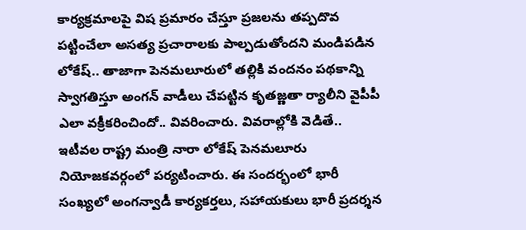కార్యక్రమాలపై విష ప్రమారం చేస్తూ ప్రజలను తప్పదొవ పట్టించేలా అసత్య ప్రచారాలకు పాల్పడుతోందని మండిపడిన లోకేష్.. తాజాగా పెనమలూరులో తల్లికి వందనం పథకాన్ని స్వాగతిస్తూ అంగన్ వాడీలు చేపట్టిన కృతజ్ణతా ర్యాలీని వైపీపీ ఎలా వక్రీకరించిందో.. వివరించారు. వివరాల్లోకి వెడితే.. ఇటీవల రాష్ట్ర మంత్రి నారా లోకేష్ పెనమలూరు నియోజకవర్గంలో పర్యటించారు. ఈ సందర్భంలో భారీ సంఖ్యలో అంగన్వాడీ కార్యకర్తలు, సహాయకులు భారీ ప్రదర్శన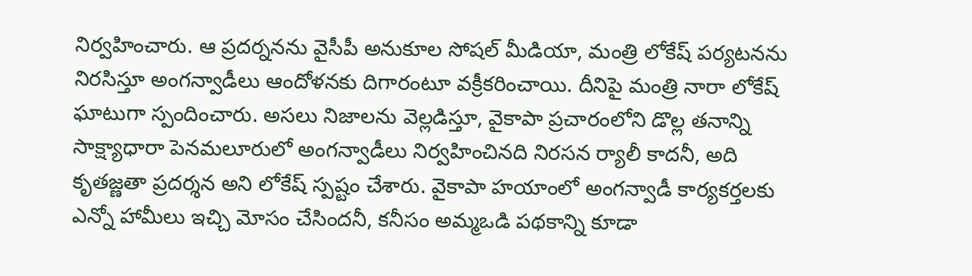నిర్వహించారు. ఆ ప్రదర్ననను వైసీపీ అనుకూల సోషల్ మీడియా, మంత్రి లోకేష్ పర్యటనను నిరసిస్తూ అంగన్వాడీలు ఆందోళనకు దిగారంటూ వక్రీకరించాయి. దీనిపై మంత్రి నారా లోకేష్ ఘాటుగా స్పందించారు. అసలు నిజాలను వెల్లడిస్తూ, వైకాపా ప్రచారంలోని డొల్ల తనాన్ని సాక్ష్యాధారా పెనమలూరులో అంగన్వాడీలు నిర్వహించినది నిరసన ర్యాలీ కాదనీ, అది కృతజ్ణతా ప్రదర్శన అని లోకేష్ స్పష్టం చేశారు. వైకాపా హయాంలో అంగన్వాడీ కార్యకర్తలకు ఎన్నో హామీలు ఇచ్చి మోసం చేసిందనీ, కనీసం అమ్మఒడి పథకాన్ని కూడా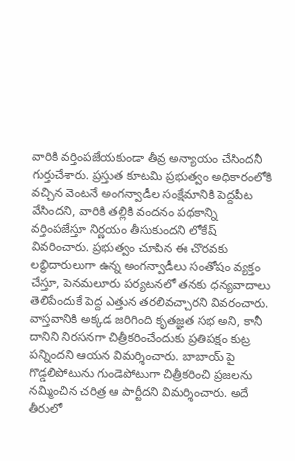వారికి వర్తింపజేయకుండా తీవ్ర అన్యాయం చేసిందనీ గుర్తుచేశారు. ప్రస్తుత కూటమి ప్రభుత్వం అధికారంలోకి వచ్చిన వెంటనే అంగన్వాడీల సంక్షేమానికి పెద్దపీట వేసిందని, వారికి తల్లికి వందనం పథకాన్ని వర్తింపజేస్తూ నిర్ణయం తీసుకుందని లోకేష్ వివరించారు. ప్రభుత్వం చూపిన ఈ చొరవకు లబ్ధిదారులుగా ఉన్న అంగన్వాడీలు సంతోషం వ్యక్తం చేస్తూ, పెనమలూరు పర్యటనలో తనకు ధన్యవాదాలు తెలిపేందుకే పెద్ద ఎత్తున తరలివచ్చారని వివరంచారు. వాస్తవానికి అక్కడ జరిగింది కృతజ్ఞత సభ అని, కానీ దానిని నిరసనగా చిత్రీకరించేందుకు ప్రతిపక్షం కుట్ర పన్నిందని ఆయన విమర్శించారు. బాబాయ్ పై గొడ్డలిపోటును గుండెపోటుగా చిత్రీకరించి ప్రజలను నమ్మించిన చరిత్ర ఆ పార్టీదని విమర్శించారు. అదే తీరులో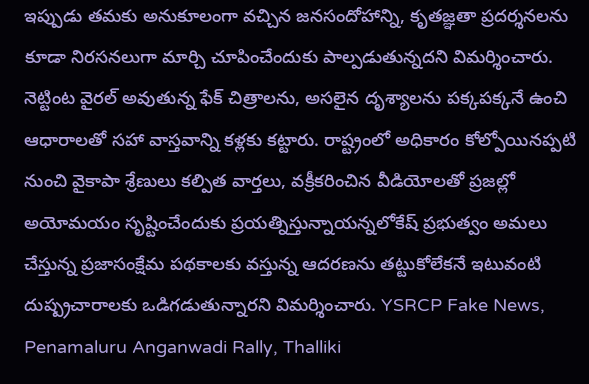ఇప్పుడు తమకు అనుకూలంగా వచ్చిన జనసందోహాన్ని, కృతజ్ఞతా ప్రదర్శనలను కూడా నిరసనలుగా మార్చి చూపించేందుకు పాల్పడుతున్నదని విమర్శించారు. నెట్టింట వైరల్ అవుతున్న ఫేక్ చిత్రాలను, అసలైన దృశ్యాలను పక్కపక్కనే ఉంచి ఆధారాలతో సహా వాస్తవాన్ని కళ్లకు కట్టారు. రాష్ట్రంలో అధికారం కోల్పోయినప్పటి నుంచి వైకాపా శ్రేణులు కల్పిత వార్తలు, వక్రీకరించిన వీడియోలతో ప్రజల్లో అయోమయం సృష్టించేందుకు ప్రయత్నిస్తున్నాయన్నలోకేష్ ప్రభుత్వం అమలు చేస్తున్న ప్రజాసంక్షేమ పథకాలకు వస్తున్న ఆదరణను తట్టుకోలేకనే ఇటువంటి దుష్ప్రచారాలకు ఒడిగడుతున్నారని విమర్శించారు. YSRCP Fake News, Penamaluru Anganwadi Rally, Thalliki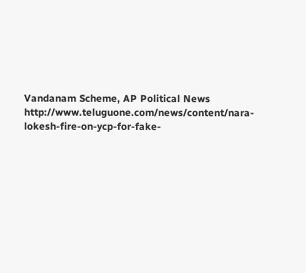Vandanam Scheme, AP Political News
http://www.teluguone.com/news/content/nara-lokesh-fire-on-ycp-for-fake-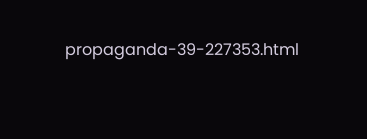propaganda-39-227353.html